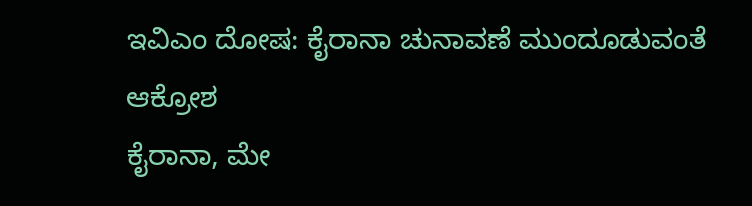ಇವಿಎಂ ದೋಷ: ಕೈರಾನಾ ಚುನಾವಣೆ ಮುಂದೂಡುವಂತೆ ಆಕ್ರೋಶ
ಕೈರಾನಾ, ಮೇ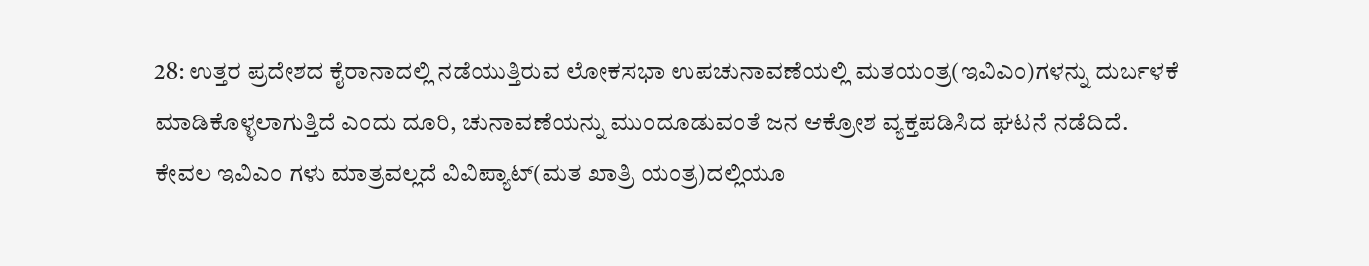28: ಉತ್ತರ ಪ್ರದೇಶದ ಕೈರಾನಾದಲ್ಲಿ ನಡೆಯುತ್ತಿರುವ ಲೋಕಸಭಾ ಉಪಚುನಾವಣೆಯಲ್ಲಿ ಮತಯಂತ್ರ(ಇವಿಎಂ)ಗಳನ್ನು ದುರ್ಬಳಕೆ ಮಾಡಿಕೊಳ್ಳಲಾಗುತ್ತಿದೆ ಎಂದು ದೂರಿ, ಚುನಾವಣೆಯನ್ನು ಮುಂದೂಡುವಂತೆ ಜನ ಆಕ್ರೋಶ ವ್ಯಕ್ತಪಡಿಸಿದ ಘಟನೆ ನಡೆದಿದೆ.
ಕೇವಲ ಇವಿಎಂ ಗಳು ಮಾತ್ರವಲ್ಲದೆ ವಿವಿಪ್ಯಾಟ್(ಮತ ಖಾತ್ರಿ ಯಂತ್ರ)ದಲ್ಲಿಯೂ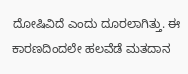ದೋಷಿವಿದೆ ಎಂದು ದೂರಲಾಗಿತ್ತು. ಈ ಕಾರಣದಿಂದಲೇ ಹಲವೆಡೆ ಮತದಾನ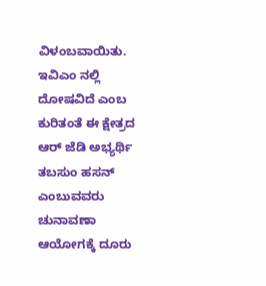ವಿಳಂಬವಾಯಿತು. ಇವಿಎಂ ನಲ್ಲಿ ದೋಷವಿದೆ ಎಂಬ ಕುರಿತಂತೆ ಈ ಕ್ಷೇತ್ರದ ಆರ್ ಜೆಡಿ ಅಭ್ಯರ್ಥಿ ತಬಸುಂ ಹಸನ್ ಎಂಬುವವರು ಚುನಾವಣಾ ಆಯೋಗಕ್ಕೆ ದೂರು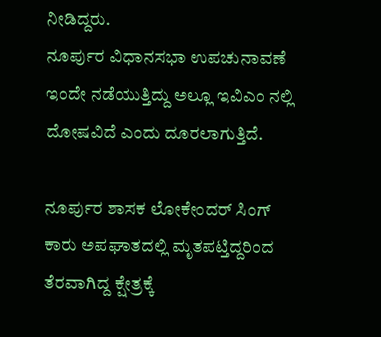ನೀಡಿದ್ದರು.
ನೂರ್ಪುರ ವಿಧಾನಸಭಾ ಉಪಚುನಾವಣೆ ಇಂದೇ ನಡೆಯುತ್ತಿದ್ದು ಅಲ್ಲೂ ಇವಿಎಂ ನಲ್ಲಿ ದೋಷವಿದೆ ಎಂದು ದೂರಲಾಗುತ್ತಿದೆ.

ನೂರ್ಪುರ ಶಾಸಕ ಲೋಕೇಂದರ್ ಸಿಂಗ್ ಕಾರು ಅಪಘಾತದಲ್ಲಿ ಮೃತಪಟ್ತಿದ್ದರಿಂದ ತೆರವಾಗಿದ್ದ ಕ್ಷೇತ್ರಕ್ಕೆ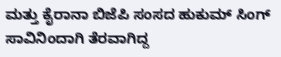ಮತ್ತು ಕೈರಾನಾ ಬಿಜೆಪಿ ಸಂಸದ ಹುಕುಮ್ ಸಿಂಗ್ ಸಾವಿನಿಂದಾಗಿ ತೆರವಾಗಿದ್ದ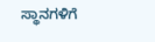ಸ್ಥಾನಗಳಿಗೆ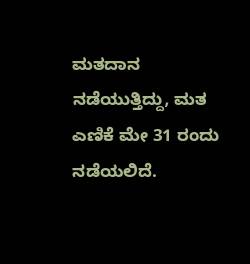ಮತದಾನ ನಡೆಯುತ್ತಿದ್ದು, ಮತ ಎಣಿಕೆ ಮೇ 31 ರಂದು ನಡೆಯಲಿದೆ.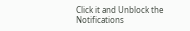Click it and Unblock the Notifications